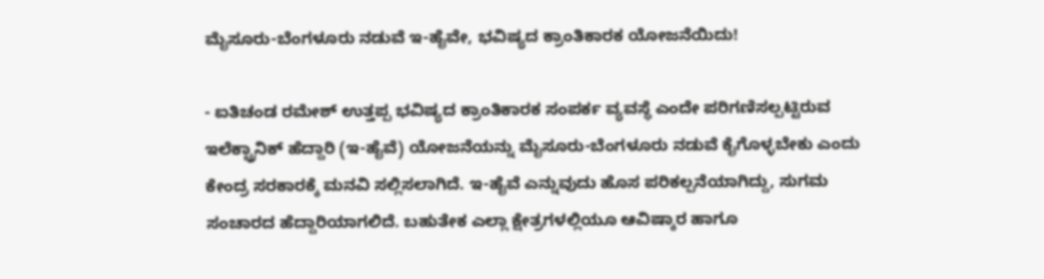ಮೈಸೂರು-ಬೆಂಗಳೂರು ನಡುವೆ ಇ-ಹೈವೇ, ಭವಿಷ್ಯದ ಕ್ರಾಂತಿಕಾರಕ ಯೋಜನೆಯಿದು!

- ಐತಿಚಂಡ ರಮೇಶ್‌ ಉತ್ತಪ್ಪ ಭವಿಷ್ಯದ ಕ್ರಾಂತಿಕಾರಕ ಸಂಪರ್ಕ ವ್ಯವಸ್ಥೆ ಎಂದೇ ಪರಿಗಣಿಸಲ್ಪಟ್ಟಿರುವ ಇಲೆಕ್ಟ್ರಾನಿಕ್‌ ಹೆದ್ದಾರಿ (ಇ-ಹೈವೆ) ಯೋಜನೆಯನ್ನು ಮೈಸೂರು-ಬೆಂಗಳೂರು ನಡುವೆ ಕೈಗೊಳ್ಳಬೇಕು ಎಂದು ಕೇಂದ್ರ ಸರಕಾರಕ್ಕೆ ಮನವಿ ಸಲ್ಲಿಸಲಾಗಿದೆ. ಇ-ಹೈವೆ ಎನ್ನುವುದು ಹೊಸ ಪರಿಕಲ್ಪನೆಯಾಗಿದ್ದು, ಸುಗಮ ಸಂಚಾರದ ಹೆದ್ದಾರಿಯಾಗಲಿದೆ. ಬಹುತೇಕ ಎಲ್ಲಾ ಕ್ಷೇತ್ರಗಳಲ್ಲಿಯೂ ಆವಿಷ್ಕಾರ ಹಾಗೂ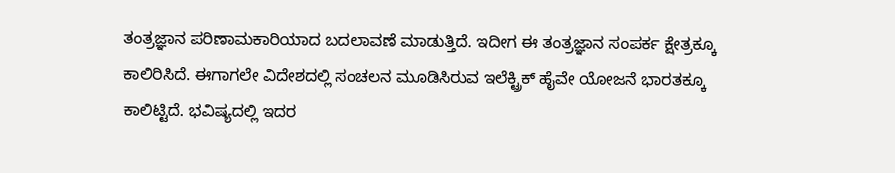ತಂತ್ರಜ್ಞಾನ ಪರಿಣಾಮಕಾರಿಯಾದ ಬದಲಾವಣೆ ಮಾಡುತ್ತಿದೆ. ಇದೀಗ ಈ ತಂತ್ರಜ್ಞಾನ ಸಂಪರ್ಕ ಕ್ಷೇತ್ರಕ್ಕೂ ಕಾಲಿರಿಸಿದೆ. ಈಗಾಗಲೇ ವಿದೇಶದಲ್ಲಿ ಸಂಚಲನ ಮೂಡಿಸಿರುವ ಇಲೆಕ್ಟ್ರಿಕ್‌ ಹೈವೇ ಯೋಜನೆ ಭಾರತಕ್ಕೂ ಕಾಲಿಟ್ಟಿದೆ. ಭವಿಷ್ಯದಲ್ಲಿ ಇದರ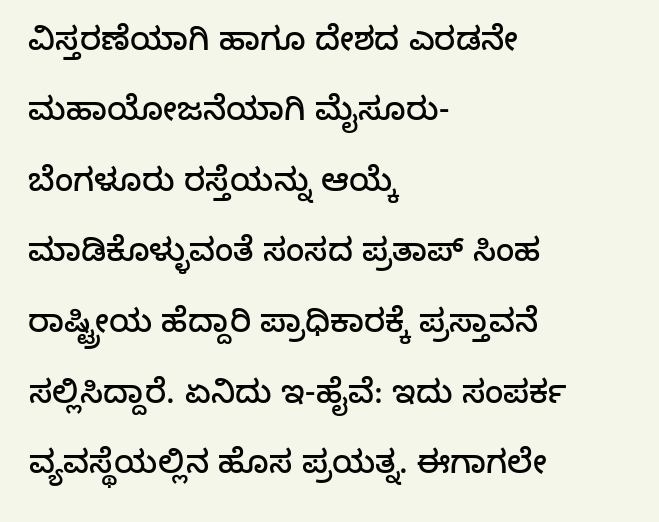ವಿಸ್ತರಣೆಯಾಗಿ ಹಾಗೂ ದೇಶದ ಎರಡನೇ ಮಹಾಯೋಜನೆಯಾಗಿ ಮೈಸೂರು-ಬೆಂಗಳೂರು ರಸ್ತೆಯನ್ನು ಆಯ್ಕೆ ಮಾಡಿಕೊಳ್ಳುವಂತೆ ಸಂಸದ ಪ್ರತಾಪ್‌ ಸಿಂಹ ರಾಷ್ಟ್ರೀಯ ಹೆದ್ದಾರಿ ಪ್ರಾಧಿಕಾರಕ್ಕೆ ಪ್ರಸ್ತಾವನೆ ಸಲ್ಲಿಸಿದ್ದಾರೆ. ಏನಿದು ಇ-ಹೈವೆ: ಇದು ಸಂಪರ್ಕ ವ್ಯವಸ್ಥೆಯಲ್ಲಿನ ಹೊಸ ಪ್ರಯತ್ನ. ಈಗಾಗಲೇ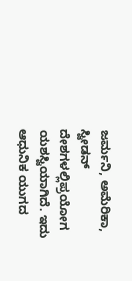ಜರ್ಮನಿ, ಅಮೆರಿಕಾ, ಸ್ವೀಡನ್‌ ದೇಶಗಳಲ್ಲಿಪ್ರಯೋಗ ಯಶಸ್ವಿಯಾಗಿದೆ. ಇದು ಆಧುನಿಕ ಯುಗದ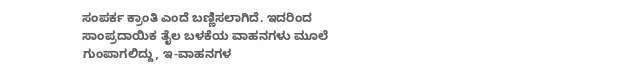ಸಂಪರ್ಕ ಕ್ರಾಂತಿ ಎಂದೆ ಬಣ್ಣಿಸಲಾಗಿದೆ. ಇದರಿಂದ ಸಾಂಪ್ರದಾಯಿಕ ತೈಲ ಬಳಕೆಯ ವಾಹನಗಳು ಮೂಲೆ ಗುಂಪಾಗಲಿದ್ದು, ಇ-ವಾಹನಗಳ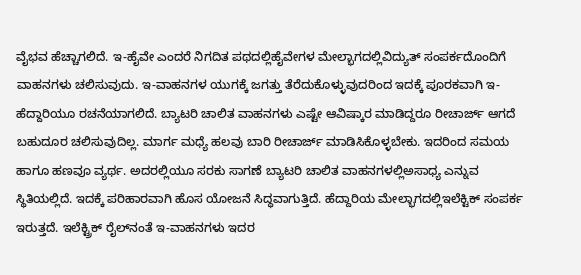ವೈಭವ ಹೆಚ್ಚಾಗಲಿದೆ. ಇ-ಹೈವೇ ಎಂದರೆ ನಿಗದಿತ ಪಥದಲ್ಲಿಹೈವೇಗಳ ಮೇಲ್ಭಾಗದಲ್ಲಿವಿದ್ಯುತ್‌ ಸಂಪರ್ಕದೊಂದಿಗೆ ವಾಹನಗಳು ಚಲಿಸುವುದು. ಇ-ವಾಹನಗಳ ಯುಗಕ್ಕೆ ಜಗತ್ತು ತೆರೆದುಕೊಳ್ಳುವುದರಿಂದ ಇದಕ್ಕೆ ಪೂರಕವಾಗಿ ಇ-ಹೆದ್ದಾರಿಯೂ ರಚನೆಯಾಗಲಿದೆ. ಬ್ಯಾಟರಿ ಚಾಲಿತ ವಾಹನಗಳು ಎಷ್ಟೇ ಆವಿಷ್ಕಾರ ಮಾಡಿದ್ದರೂ ರೀಚಾರ್ಜ್‌ ಆಗದೆ ಬಹುದೂರ ಚಲಿಸುವುದಿಲ್ಲ. ಮಾರ್ಗ ಮಧ್ಯೆ ಹಲವು ಬಾರಿ ರೀಚಾರ್ಜ್‌ ಮಾಡಿಸಿಕೊಳ್ಳಬೇಕು. ಇದರಿಂದ ಸಮಯ ಹಾಗೂ ಹಣವೂ ವ್ಯರ್ಥ. ಅದರಲ್ಲಿಯೂ ಸರಕು ಸಾಗಣೆ ಬ್ಯಾಟರಿ ಚಾಲಿತ ವಾಹನಗಳಲ್ಲಿಅಸಾಧ್ಯ ಎನ್ನುವ ಸ್ಥಿತಿಯಲ್ಲಿದೆ. ಇದಕ್ಕೆ ಪರಿಹಾರವಾಗಿ ಹೊಸ ಯೋಜನೆ ಸಿದ್ಧವಾಗುತ್ತಿದೆ. ಹೆದ್ದಾರಿಯ ಮೇಲ್ಭಾಗದಲ್ಲಿಇಲೆಕ್ಟಿಕ್‌ ಸಂಪರ್ಕ ಇರುತ್ತದೆ. ಇಲೆಕ್ಟ್ರಿಕ್‌ ರೈಲ್‌ನಂತೆ ಇ-ವಾಹನಗಳು ಇದರ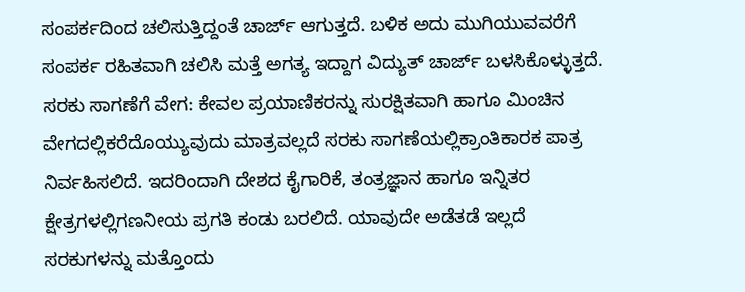ಸಂಪರ್ಕದಿಂದ ಚಲಿಸುತ್ತಿದ್ದಂತೆ ಚಾರ್ಜ್‌ ಆಗುತ್ತದೆ. ಬಳಿಕ ಅದು ಮುಗಿಯುವವರೆಗೆ ಸಂಪರ್ಕ ರಹಿತವಾಗಿ ಚಲಿಸಿ ಮತ್ತೆ ಅಗತ್ಯ ಇದ್ದಾಗ ವಿದ್ಯುತ್‌ ಚಾರ್ಜ್‌ ಬಳಸಿಕೊಳ್ಳುತ್ತದೆ. ಸರಕು ಸಾಗಣೆಗೆ ವೇಗ: ಕೇವಲ ಪ್ರಯಾಣಿಕರನ್ನು ಸುರಕ್ಷಿತವಾಗಿ ಹಾಗೂ ಮಿಂಚಿನ ವೇಗದಲ್ಲಿಕರೆದೊಯ್ಯುವುದು ಮಾತ್ರವಲ್ಲದೆ ಸರಕು ಸಾಗಣೆಯಲ್ಲಿಕ್ರಾಂತಿಕಾರಕ ಪಾತ್ರ ನಿರ್ವಹಿಸಲಿದೆ. ಇದರಿಂದಾಗಿ ದೇಶದ ಕೈಗಾರಿಕೆ, ತಂತ್ರಜ್ಞಾನ ಹಾಗೂ ಇನ್ನಿತರ ಕ್ಷೇತ್ರಗಳಲ್ಲಿಗಣನೀಯ ಪ್ರಗತಿ ಕಂಡು ಬರಲಿದೆ. ಯಾವುದೇ ಅಡೆತಡೆ ಇಲ್ಲದೆ ಸರಕುಗಳನ್ನು ಮತ್ತೊಂದು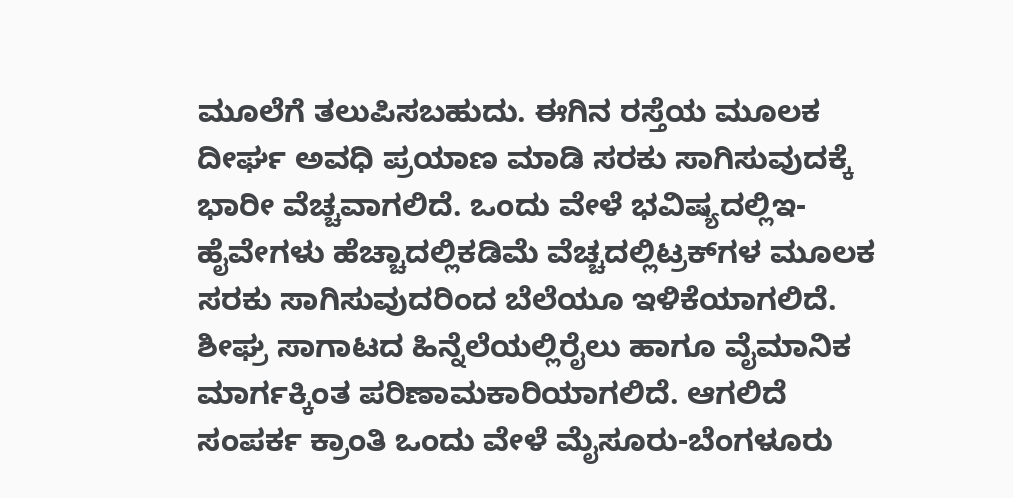ಮೂಲೆಗೆ ತಲುಪಿಸಬಹುದು. ಈಗಿನ ರಸ್ತೆಯ ಮೂಲಕ ದೀರ್ಘ ಅವಧಿ ಪ್ರಯಾಣ ಮಾಡಿ ಸರಕು ಸಾಗಿಸುವುದಕ್ಕೆ ಭಾರೀ ವೆಚ್ಚವಾಗಲಿದೆ. ಒಂದು ವೇಳೆ ಭವಿಷ್ಯದಲ್ಲಿಇ-ಹೈವೇಗಳು ಹೆಚ್ಚಾದಲ್ಲಿಕಡಿಮೆ ವೆಚ್ಚದಲ್ಲಿಟ್ರಕ್‌ಗಳ ಮೂಲಕ ಸರಕು ಸಾಗಿಸುವುದರಿಂದ ಬೆಲೆಯೂ ಇಳಿಕೆಯಾಗಲಿದೆ. ಶೀಘ್ರ ಸಾಗಾಟದ ಹಿನ್ನೆಲೆಯಲ್ಲಿರೈಲು ಹಾಗೂ ವೈಮಾನಿಕ ಮಾರ್ಗಕ್ಕಿಂತ ಪರಿಣಾಮಕಾರಿಯಾಗಲಿದೆ. ಆಗಲಿದೆ ಸಂಪರ್ಕ ಕ್ರಾಂತಿ ಒಂದು ವೇಳೆ ಮೈಸೂರು-ಬೆಂಗಳೂರು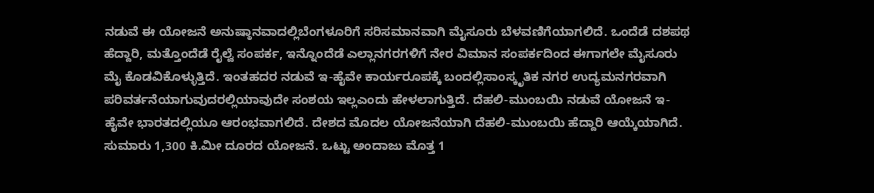ನಡುವೆ ಈ ಯೋಜನೆ ಅನುಷ್ಠಾನವಾದಲ್ಲಿಬೆಂಗಳೂರಿಗೆ ಸರಿಸಮಾನವಾಗಿ ಮೈಸೂರು ಬೆಳವಣಿಗೆಯಾಗಲಿದೆ. ಒಂದೆಡೆ ದಶಪಥ ಹೆದ್ದಾರಿ, ಮತ್ತೊಂದೆಡೆ ರೈಲ್ವೆ ಸಂಪರ್ಕ, ಇನ್ನೊಂದೆಡೆ ಎಲ್ಲಾನಗರಗಳಿಗೆ ನೇರ ವಿಮಾನ ಸಂಪರ್ಕದಿಂದ ಈಗಾಗಲೇ ಮೈಸೂರು ಮೈ ಕೊಡವಿಕೊಳ್ಳುತ್ತಿದೆ. ಇಂತಹದರ ನಡುವೆ ಇ-ಹೈವೇ ಕಾರ್ಯರೂಪಕ್ಕೆ ಬಂದಲ್ಲಿಸಾಂಸ್ಕೃತಿಕ ನಗರ ಉದ್ಯಮನಗರವಾಗಿ ಪರಿವರ್ತನೆಯಾಗುವುದರಲ್ಲಿಯಾವುದೇ ಸಂಶಯ ಇಲ್ಲಎಂದು ಹೇಳಲಾಗುತ್ತಿದೆ. ದೆಹಲಿ-ಮುಂಬಯಿ ನಡುವೆ ಯೋಜನೆ ಇ-ಹೈವೇ ಭಾರತದಲ್ಲಿಯೂ ಆರಂಭವಾಗಲಿದೆ. ದೇಶದ ಮೊದಲ ಯೋಜನೆಯಾಗಿ ದೆಹಲಿ-ಮುಂಬಯಿ ಹೆದ್ದಾರಿ ಆಯ್ಕೆಯಾಗಿದೆ. ಸುಮಾರು 1,300 ಕಿ.ಮೀ ದೂರದ ಯೋಜನೆ. ಒಟ್ಟು ಅಂದಾಜು ಮೊತ್ತ 1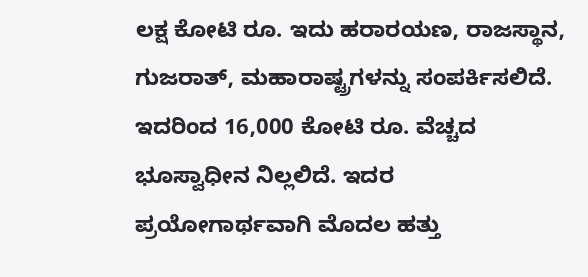ಲಕ್ಷ ಕೋಟಿ ರೂ. ಇದು ಹರಾರ‍ಯಣ, ರಾಜಸ್ಥಾನ, ಗುಜರಾತ್‌, ಮಹಾರಾಷ್ಟ್ರಗಳನ್ನು ಸಂಪರ್ಕಿಸಲಿದೆ. ಇದರಿಂದ 16,000 ಕೋಟಿ ರೂ. ವೆಚ್ಚದ ಭೂಸ್ವಾಧೀನ ನಿಲ್ಲಲಿದೆ. ಇದರ ಪ್ರಯೋಗಾರ್ಥವಾಗಿ ಮೊದಲ ಹತ್ತು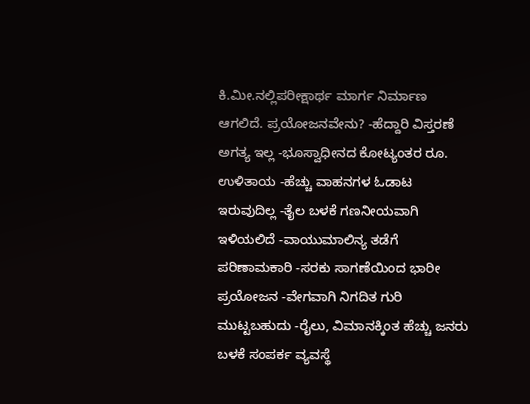ಕಿ.ಮೀ.ನಲ್ಲಿಪರೀಕ್ಷಾರ್ಥ ಮಾರ್ಗ ನಿರ್ಮಾಣ ಆಗಲಿದೆ. ಪ್ರಯೋಜನವೇನು? -ಹೆದ್ದಾರಿ ವಿಸ್ತರಣೆ ಅಗತ್ಯ ಇಲ್ಲ -ಭೂಸ್ವಾಧೀನದ ಕೋಟ್ಯಂತರ ರೂ. ಉಳಿತಾಯ -ಹೆಚ್ಚು ವಾಹನಗಳ ಓಡಾಟ ಇರುವುದಿಲ್ಲ -ತೈಲ ಬಳಕೆ ಗಣನೀಯವಾಗಿ ಇಳಿಯಲಿದೆ -ವಾಯುಮಾಲಿನ್ಯ ತಡೆಗೆ ಪರಿಣಾಮಕಾರಿ -ಸರಕು ಸಾಗಣೆಯಿಂದ ಭಾರೀ ಪ್ರಯೋಜನ -ವೇಗವಾಗಿ ನಿಗದಿತ ಗುರಿ ಮುಟ್ಟಬಹುದು -ರೈಲು, ವಿಮಾನಕ್ಕಿಂತ ಹೆಚ್ಚು ಜನರು ಬಳಕೆ ಸಂಪರ್ಕ ವ್ಯವಸ್ಥೆ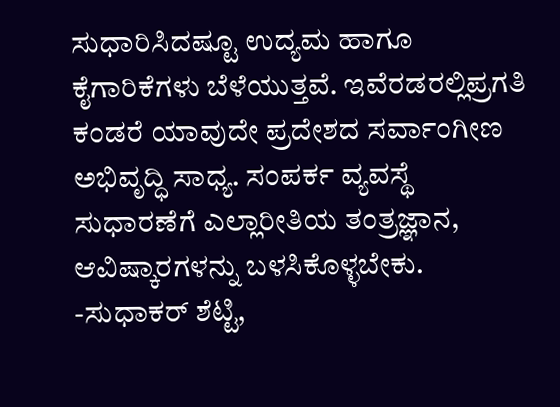ಸುಧಾರಿಸಿದಷ್ಟೂ ಉದ್ಯಮ ಹಾಗೂ ಕೈಗಾರಿಕೆಗಳು ಬೆಳೆಯುತ್ತವೆ. ಇವೆರಡರಲ್ಲಿಪ್ರಗತಿ ಕಂಡರೆ ಯಾವುದೇ ಪ್ರದೇಶದ ಸರ್ವಾಂಗೀಣ ಅಭಿವೃದ್ಧಿ ಸಾಧ್ಯ. ಸಂಪರ್ಕ ವ್ಯವಸ್ಥೆ ಸುಧಾರಣೆಗೆ ಎಲ್ಲಾರೀತಿಯ ತಂತ್ರಜ್ಞಾನ, ಆವಿಷ್ಕಾರಗಳನ್ನು ಬಳಸಿಕೊಳ್ಳಬೇಕು. -ಸುಧಾಕರ್‌ ಶೆಟ್ಟಿ,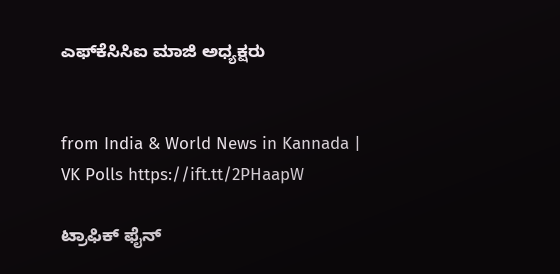ಎಫ್‌ಕೆಸಿಸಿಐ ಮಾಜಿ ಅಧ್ಯಕ್ಷರು


from India & World News in Kannada | VK Polls https://ift.tt/2PHaapW

ಟ್ರಾಫಿಕ್‌ ಫೈನ್‌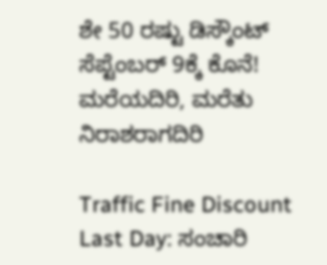ಶೇ 50 ರಷ್ಟು ಡಿಸ್ಕೌಂಟ್‌ ಸೆಪ್ಟೆಂಬರ್‌ 9ಕ್ಕೆ ಕೊನೆ! ಮರೆಯದಿರಿ, ಮರೆತು ನಿರಾಶರಾಗದಿರಿ

Traffic Fine Discount Last Day: ಸಂಚಾರಿ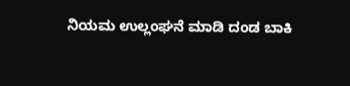ನಿಯಮ ಉಲ್ಲಂಘನೆ ಮಾಡಿ ದಂಡ ಬಾಕಿ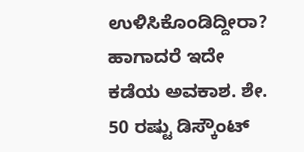ಉಳಿಸಿಕೊಂಡಿದ್ದೀರಾ? ಹಾಗಾದರೆ ಇದೇ ಕಡೆಯ ಅವಕಾಶ. ಶೇ. 50 ರಷ್ಟು ಡಿಸ್ಕೌಂಟ್‌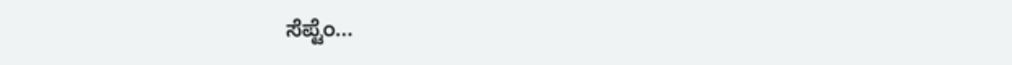ಸೆಪ್ಟೆಂ...